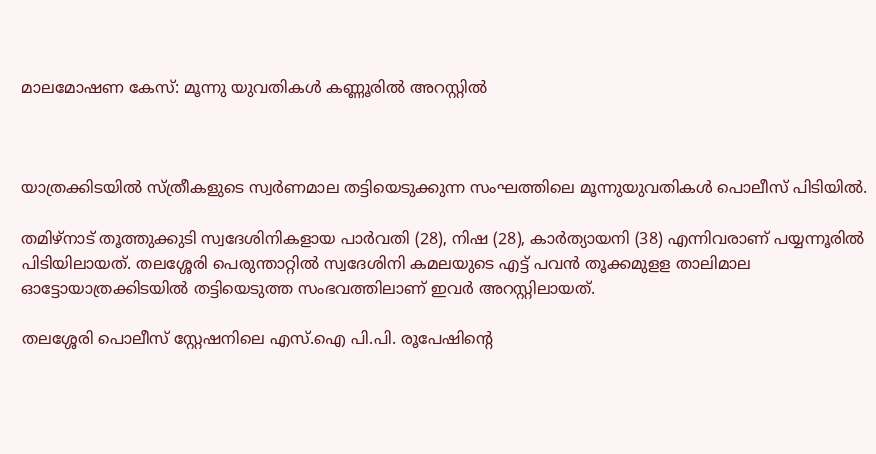മാലമോഷണ കേസ്: മൂന്നു യുവതികള്‍ കണ്ണൂരിൽ അറസ്റ്റില്‍



യാത്രക്കിടയില്‍ സ്ത്രീകളുടെ സ്വര്‍ണമാല തട്ടിയെടുക്കുന്ന സംഘത്തിലെ മൂന്നുയുവതികള്‍ പൊലീസ് പിടിയില്‍.

തമിഴ്നാട് തൂത്തുക്കുടി സ്വദേശിനികളായ പാര്‍വതി (28), നിഷ (28), കാര്‍ത്യായനി (38) എന്നിവരാണ് പയ്യന്നൂരില്‍ പിടിയിലായത്. തലശ്ശേരി പെരുന്താറ്റില്‍ സ്വദേശിനി കമലയുടെ എട്ട് പവന്‍ തൂക്കമുളള താലിമാല ഓട്ടോയാത്രക്കിടയില്‍ തട്ടിയെടുത്ത സംഭവത്തിലാണ് ഇവര്‍ അറസ്റ്റിലായത്.

തലശ്ശേരി പൊലീസ് സ്റ്റേഷനിലെ എസ്.ഐ പി.പി. രൂപേഷിന്റെ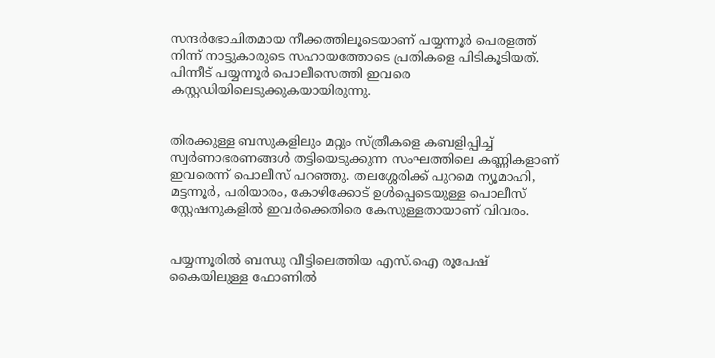സന്ദര്‍ഭോചിതമായ നീക്കത്തിലൂടെയാണ് പയ്യന്നൂര്‍ പെരളത്ത് നിന്ന് നാട്ടുകാരുടെ സഹായത്തോടെ പ്രതികളെ പിടികൂടിയത്. പിന്നീട് പയ്യന്നൂര്‍ പൊലീസെത്തി ഇവരെ കസ്റ്റഡിയിലെടുക്കുകയായിരുന്നു.


തിരക്കുള്ള ബസുകളിലും മറ്റും സ്‌ത്രീകളെ കബളിപ്പിച്ച്‌ സ്വര്‍ണാഭരണങ്ങള്‍ തട്ടിയെടുക്കുന്ന സംഘത്തിലെ കണ്ണികളാണ് ഇവരെന്ന് പൊലീസ് പറഞ്ഞു. തലശ്ശേരിക്ക് പുറമെ ന്യൂമാഹി, മട്ടന്നൂര്‍, പരിയാരം, കോഴിക്കോട് ഉള്‍പ്പെടെയുള്ള പൊലീസ് സ്റ്റേഷനുകളില്‍ ഇവര്‍ക്കെതിരെ കേസുള്ളതായാണ് വിവരം.


പയ്യന്നൂരില്‍ ബന്ധു വീട്ടിലെത്തിയ എസ്.ഐ രൂപേഷ് കൈയിലുള്ള ഫോണില്‍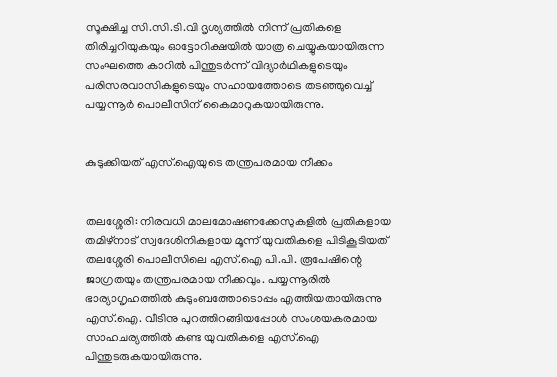സൂക്ഷിച്ച സി.സി.ടി.വി ദൃശ്യത്തില്‍ നിന്ന് പ്രതികളെ തിരിച്ചറിയുകയും ഓട്ടോറിക്ഷയില്‍ യാത്ര ചെയ്യുകയായിരുന്ന സംഘത്തെ കാറില്‍ പിന്തുടര്‍ന്ന് വിദ്യാര്‍ഥികളുടെയും പരിസരവാസികളുടെയും സഹായത്തോടെ തടഞ്ഞുവെച്ച്‌ പയ്യന്നൂര്‍ പൊലീസിന് കൈമാറുകയായിരുന്നു.


കുടുക്കിയത് എസ്.ഐയുടെ തന്ത്രപരമായ നീക്കം


തലശ്ശേരി: നിരവധി മാലമോഷണക്കേസുകളില്‍ പ്രതികളായ തമിഴ്‌നാട് സ്വദേശിനികളായ മൂന്ന് യുവതികളെ പിടികൂടിയത് തലശ്ശേരി പൊലീസിലെ എസ്.ഐ പി.പി. രൂപേഷിന്റെ ജാഗ്രതയും തന്ത്രപരമായ നീക്കവും. പയ്യന്നൂരില്‍ ഭാര്യാഗൃഹത്തില്‍ കുടുംബത്തോടൊപ്പം എത്തിയതായിരുന്നു എസ്.ഐ. വീടിനു പുറത്തിറങ്ങിയപ്പോള്‍ സംശയകരമായ സാഹചര്യത്തില്‍ കണ്ട യുവതികളെ എസ്.ഐ പിന്തുടരുകയായിരുന്നു.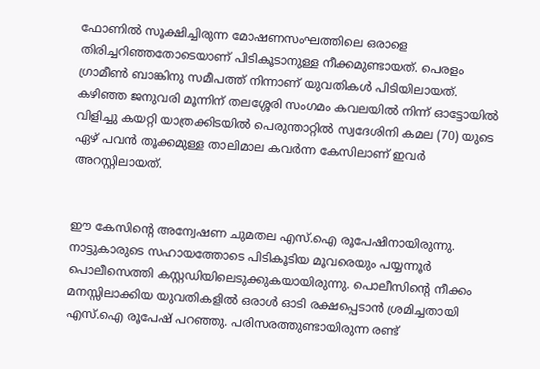ഫോണില്‍ സൂക്ഷിച്ചിരുന്ന മോഷണസംഘത്തിലെ ഒരാളെ തിരിച്ചറിഞ്ഞതോടെയാണ് പിടികൂടാനുള്ള നീക്കമുണ്ടായത്. പെരളം ഗ്രാമീണ്‍ ബാങ്കിനു സമീപത്ത് നിന്നാണ് യുവതികള്‍ പിടിയിലായത്. കഴിഞ്ഞ ജനുവരി മൂന്നിന് തലശ്ശേരി സംഗമം കവലയില്‍ നിന്ന് ഓട്ടോയില്‍ വിളിച്ചു കയറ്റി യാത്രക്കിടയില്‍ പെരുന്താറ്റില്‍ സ്വദേശിനി കമല (70) യുടെ ഏഴ് പവന്‍ തൂക്കമുള്ള താലിമാല കവര്‍ന്ന കേസിലാണ് ഇവര്‍ അറസ്റ്റിലായത്.


ഈ കേസിന്റെ അന്വേഷണ ചുമതല എസ്.ഐ രൂപേഷിനായിരുന്നു. നാട്ടുകാരുടെ സഹായത്തോടെ പിടികൂടിയ മൂവരെയും പയ്യന്നൂര്‍ പൊലീസെത്തി കസ്റ്റഡിയിലെടുക്കുകയായിരുന്നു. പൊലീസിന്റെ നീക്കം മനസ്സിലാക്കിയ യുവതികളില്‍ ഒരാള്‍ ഓടി രക്ഷപ്പെടാന്‍ ശ്രമിച്ചതായി എസ്.ഐ രൂപേഷ് പറഞ്ഞു. പരിസരത്തുണ്ടായിരുന്ന രണ്ട്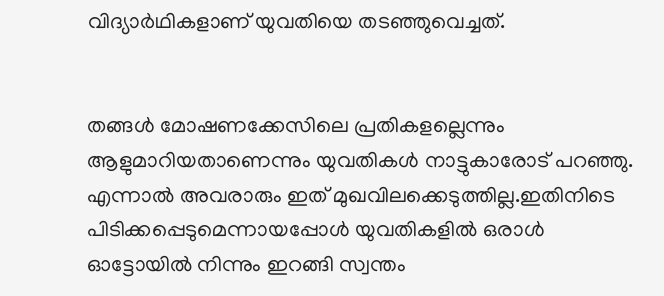വിദ്യാര്‍ഥികളാണ് യുവതിയെ തടഞ്ഞുവെച്ചത്.


തങ്ങള്‍ മോഷണക്കേസിലെ പ്രതികളല്ലെന്നും ആളുമാറിയതാണെന്നും യുവതികള്‍ നാട്ടുകാരോട് പറഞ്ഞു. എന്നാല്‍ അവരാരും ഇത് മുഖവിലക്കെടുത്തില്ല.ഇതിനിടെ പിടിക്കപ്പെടുമെന്നായപ്പോള്‍ യുവതികളില്‍ ഒരാള്‍ ഓട്ടോയില്‍ നിന്നും ഇറങ്ങി സ്വന്തം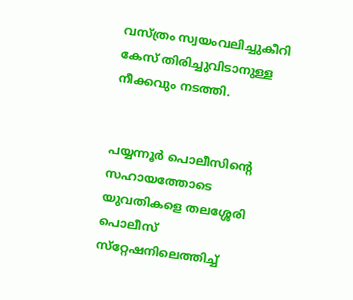വസ്ത്രം സ്വയംവലിച്ചുകീറി കേസ് തിരിച്ചുവിടാനുള്ള നീക്കവും നടത്തി.


പയ്യന്നൂര്‍ പൊലീസിന്റെ സഹായത്തോടെ യുവതികളെ തലശ്ശേരി പൊലീസ് സ്‌റ്റേഷനിലെത്തിച്ച്‌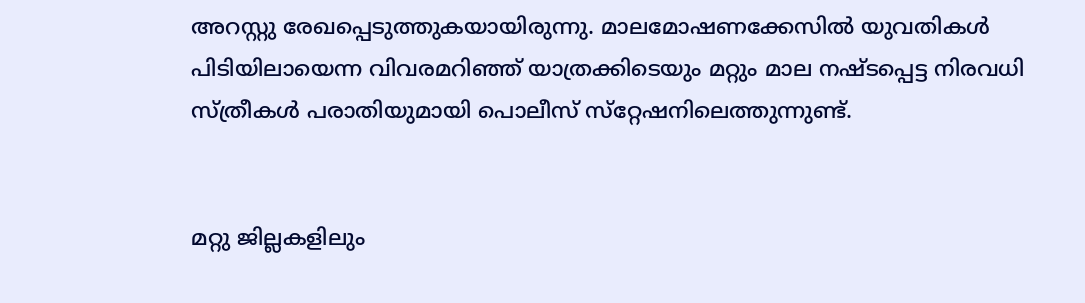അറസ്റ്റു രേഖപ്പെടുത്തുകയായിരുന്നു. മാലമോഷണക്കേസില്‍ യുവതികള്‍ പിടിയിലായെന്ന വിവരമറിഞ്ഞ് യാത്രക്കിടെയും മറ്റും മാല നഷ്ടപ്പെട്ട നിരവധി സ്ത്രീകള്‍ പരാതിയുമായി പൊലീസ് സ്‌റ്റേഷനിലെത്തുന്നുണ്ട്.


മറ്റു ജില്ലകളിലും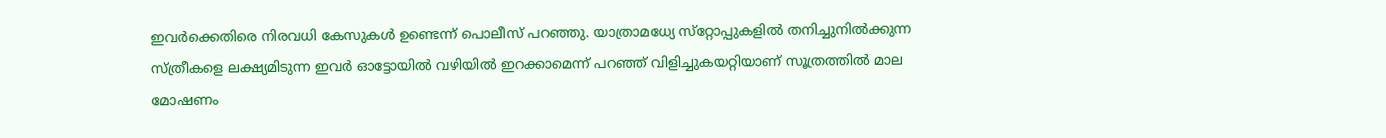ഇവര്‍ക്കെതിരെ നിരവധി കേസുകള്‍ ഉണ്ടെന്ന് പൊലീസ് പറഞ്ഞു. യാത്രാമധ്യേ സ്‌റ്റോപ്പുകളില്‍ തനിച്ചുനില്‍ക്കുന്ന സ്ത്രീകളെ ലക്ഷ്യമിടുന്ന ഇവര്‍ ഓട്ടോയില്‍ വഴിയില്‍ ഇറക്കാമെന്ന് പറഞ്ഞ് വിളിച്ചുകയറ്റിയാണ് സൂത്രത്തില്‍ മാല മോഷണം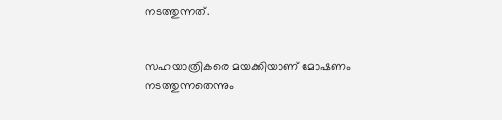നടത്തുന്നത്.


സഹയാത്രികരെ മയക്കിയാണ് മോഷണം നടത്തുന്നതെന്നും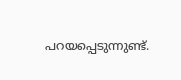പറയപ്പെടുന്നുണ്ട്.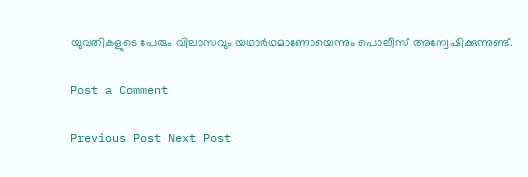യുവതികളുടെ പേരും വിലാസവും യഥാര്‍ഥമാണോയെന്നും പൊലീസ് അന്വേഷിക്കുന്നുണ്ട്.

Post a Comment

Previous Post Next Post